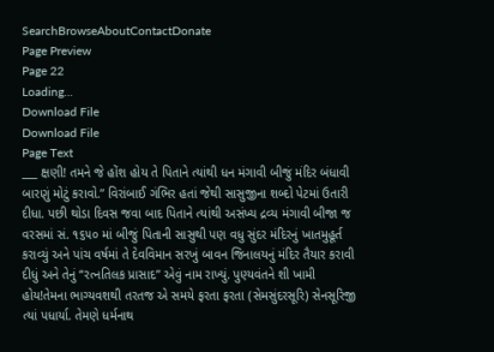SearchBrowseAboutContactDonate
Page Preview
Page 22
Loading...
Download File
Download File
Page Text
___ ક્ષણી! તમને જે હોંશ હોય તે પિતાને ત્યાંથી ધન મંગાવી બીજું મંદિર બંધાવી બારણું મોટું કરાવો.” વિરાંબાઈ ગંભિર હતાં જેથી સાસુજીના શબ્દો પેટમાં ઉતારી દીધા. પછી થોડા દિવસ જવા બાદ પિતાને ત્યાંથી અસંખ્ય દ્રવ્ય મંગાવી બીજા જ વરસમાં સં. ૧૬૫૦ માં બીજું પિતાની સાસુથી પણ વધુ સુંદર મંદિરનું ખાતમુહૂર્ત કરાવ્યું અને પાંચ વર્ષમાં તે દેવવિમાન સરખું બાવન જિનાલયનું મંદિર તૈયાર કરાવી દીધું અને તેનું “રત્નતિલક પ્રાસાદ” એવું નામ રાખ્યું. પુણ્યવંતને શી ખામી હોય!તેમના ભાગ્યવશથી તરતજ એ સમયે ફરતા ફરતા (સેમસુંદરસૂરિ) સેનસૂરિજી ત્યાં પધાર્યા. તેમણે ધર્મનાથ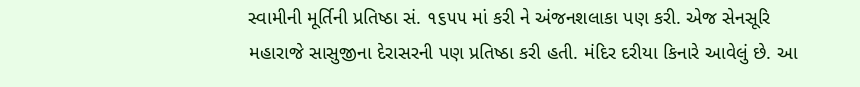સ્વામીની મૂર્તિની પ્રતિષ્ઠા સં. ૧૬૫૫ માં કરી ને અંજનશલાકા પણ કરી. એજ સેનસૂરિ મહારાજે સાસુજીના દેરાસરની પણ પ્રતિષ્ઠા કરી હતી. મંદિર દરીયા કિનારે આવેલું છે. આ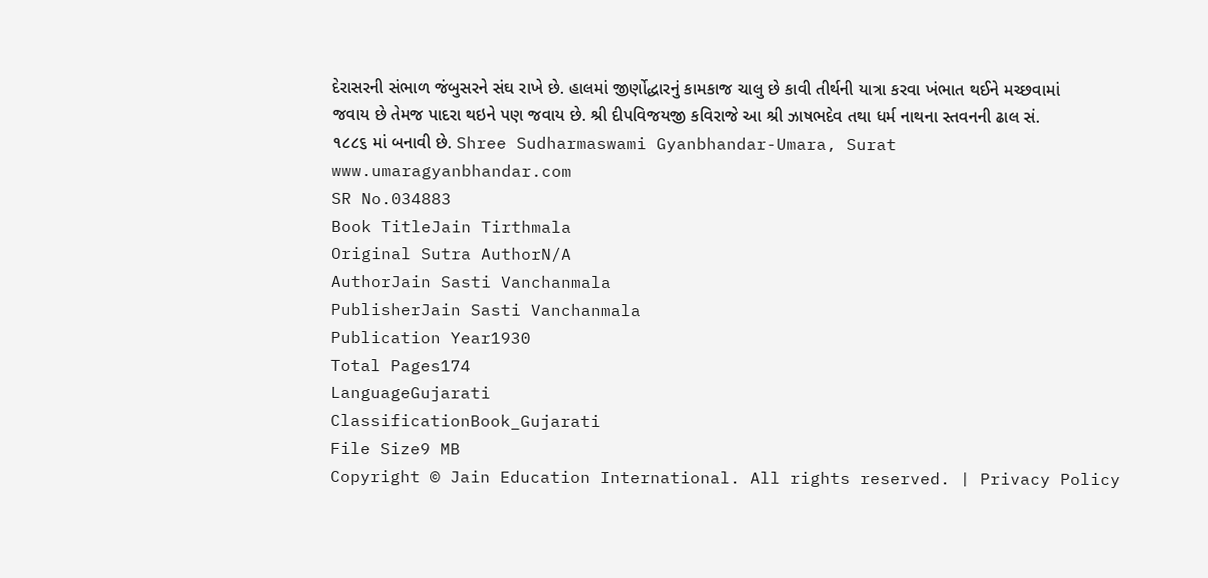દેરાસરની સંભાળ જંબુસરને સંઘ રાખે છે. હાલમાં જીર્ણોદ્ધારનું કામકાજ ચાલુ છે કાવી તીર્થની યાત્રા કરવા ખંભાત થઈને મચ્છવામાં જવાય છે તેમજ પાદરા થઇને પણ જવાય છે. શ્રી દીપવિજયજી કવિરાજે આ શ્રી ઝાષભદેવ તથા ધર્મ નાથના સ્તવનની ઢાલ સં. ૧૮૮૬ માં બનાવી છે. Shree Sudharmaswami Gyanbhandar-Umara, Surat www.umaragyanbhandar.com
SR No.034883
Book TitleJain Tirthmala
Original Sutra AuthorN/A
AuthorJain Sasti Vanchanmala
PublisherJain Sasti Vanchanmala
Publication Year1930
Total Pages174
LanguageGujarati
ClassificationBook_Gujarati
File Size9 MB
Copyright © Jain Education International. All rights reserved. | Privacy Policy